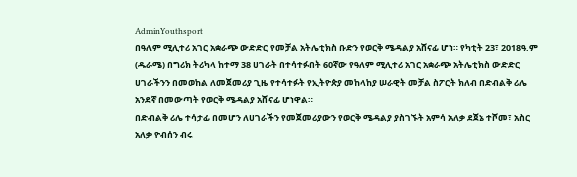AdminYouthsport
በዓለም ሚሊተሪ አገር አቋራጭ ውድድር የመቻል አትሌቲክስ ቡድን የወርቅ ሜዳልያ አሸናፊ ሆነ። የካቲት 23፣ 2018ዓ.ም (ዱራሜ) በግሪክ ትሪካላ ከተማ 38 ሀገራት በተሳተፉበት 60ኛው የዓለም ሚሊተሪ አገር አቋራጭ አትሌቲክስ ውድድር ሀገራችንን በመወከል ለመጀመሪያ ጊዜ የተሳተፉት የኢትዮጵያ መከላከያ ሠራዊት መቻል ስፖርት ክለብ በድብልቅ ሪሌ አንደኛ በመውጣት የወርቅ ሜዳልያ አሸናፊ ሆነዋል።
በድብልቅ ሪሌ ተሳታፊ በመሆን ለሀገራችን የመጀመሪያውን የወርቅ ሜዳልያ ያስገኙት አምሳ አለቃ ደጀኔ ተሾመ፣ አስር አለቃ ዮብሰን ብሩ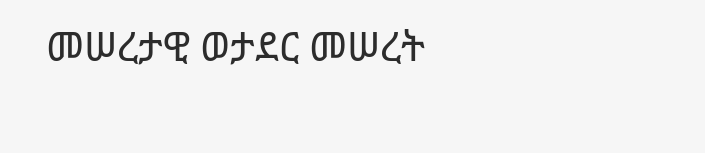መሠረታዊ ወታደር መሠረት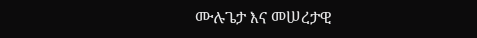ሙሉጌታ እና መሠረታዊ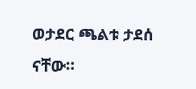ወታደር ጫልቱ ታደሰ ናቸው።